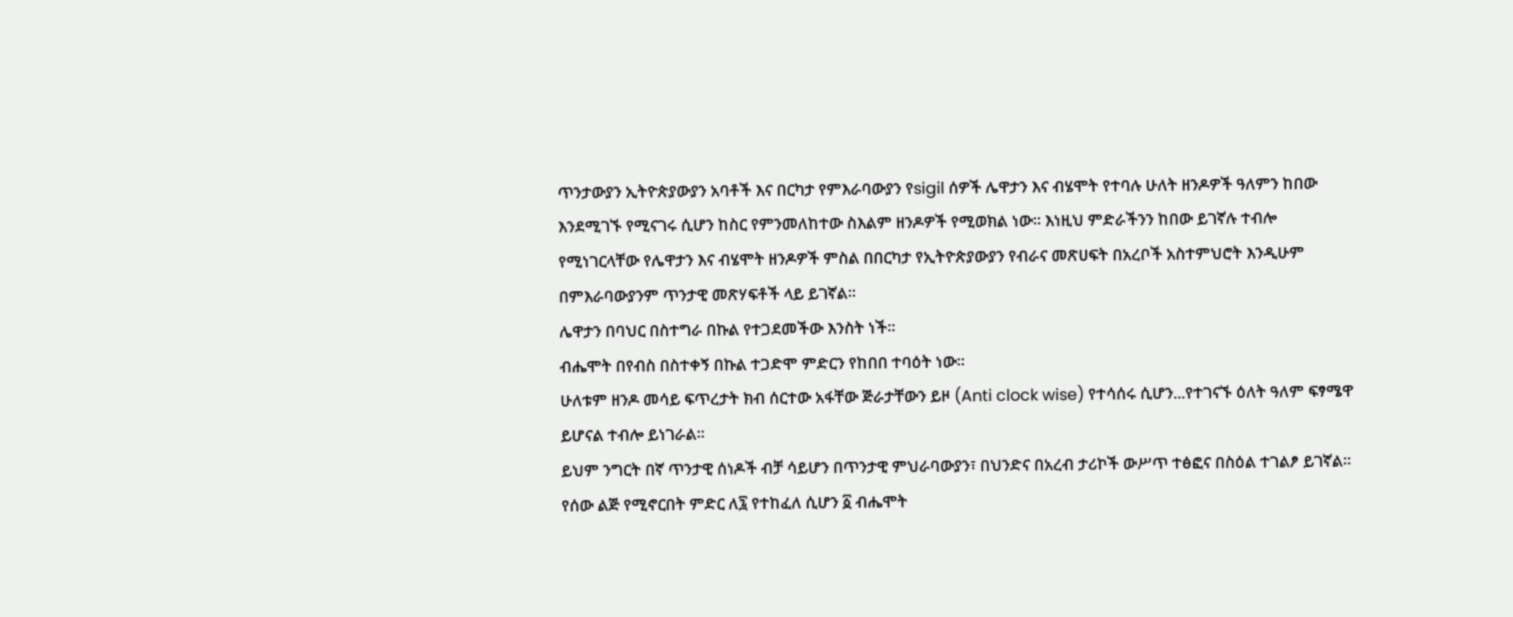ጥንታውያን ኢትዮጵያውያን አባቶች እና በርካታ የምእራባውያን የsigil ሰዎች ሌዋታን እና ብሄሞት የተባሉ ሁለት ዘንዶዎች ዓለምን ከበው እንደሚገኙ የሚናገሩ ሲሆን ከስር የምንመለከተው ስእልም ዘንዶዎች የሚወክል ነው፡፡ እነዚህ ምድራችንን ከበው ይገኛሉ ተብሎ የሚነገርላቸው የሌዋታን እና ብሄሞት ዘንዶዎች ምስል በበርካታ የኢትዮጵያውያን የብራና መጽሀፍት በአረቦች አስተምህሮት እንዲሁም በምእራባውያንም ጥንታዊ መጽሃፍቶች ላይ ይገኛል።
ሌዋታን በባህር በስተግራ በኩል የተጋደመችው እንስት ነች።
ብሔሞት በየብስ በስተቀኝ በኩል ተጋድሞ ምድርን የከበበ ተባዕት ነው።
ሁለቱም ዘንዶ መሳይ ፍጥረታት ክብ ሰርተው አፋቸው ጅራታቸውን ይዞ (Anti clock wise) የተሳሰሩ ሲሆን...የተገናኙ ዕለት ዓለም ፍፃሜዋ ይሆናል ተብሎ ይነገራል።
ይህም ንግርት በኛ ጥንታዊ ሰነዶች ብቻ ሳይሆን በጥንታዊ ምህራባውያን፣ በህንድና በአረብ ታሪኮች ውሥጥ ተፅፎና በስዕል ተገልፆ ይገኛል።
የሰው ልጅ የሚኖርበት ምድር ለ፯ የተከፈለ ሲሆን ፩ ብሔሞት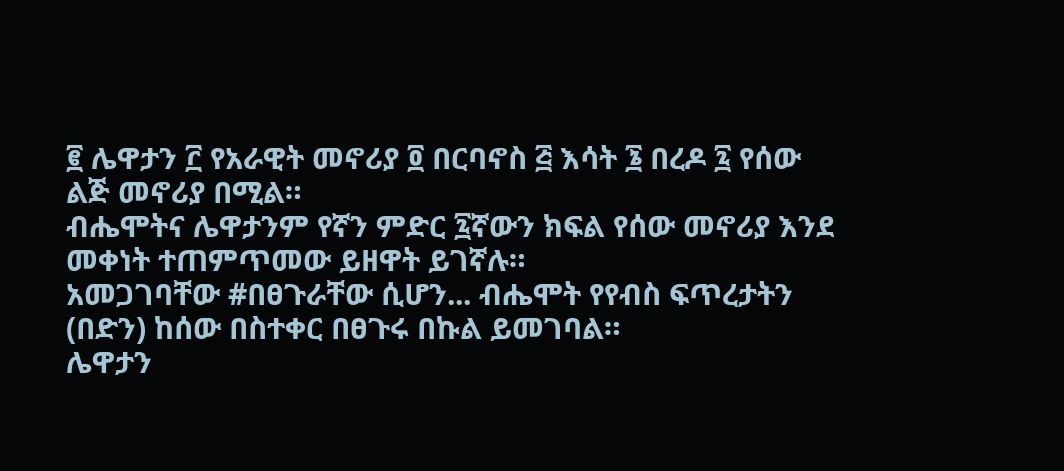፪ ሌዋታን ፫ የአራዊት መኖሪያ ፬ በርባኖስ ፭ እሳት ፮ በረዶ ፯ የሰው ልጅ መኖሪያ በሚል።
ብሔሞትና ሌዋታንም የኛን ምድር ፯ኛውን ክፍል የሰው መኖሪያ እንደ መቀነት ተጠምጥመው ይዘዋት ይገኛሉ።
አመጋገባቸው #በፀጉራቸው ሲሆን... ብሔሞት የየብስ ፍጥረታትን (በድን) ከሰው በስተቀር በፀጉሩ በኩል ይመገባል።
ሌዋታን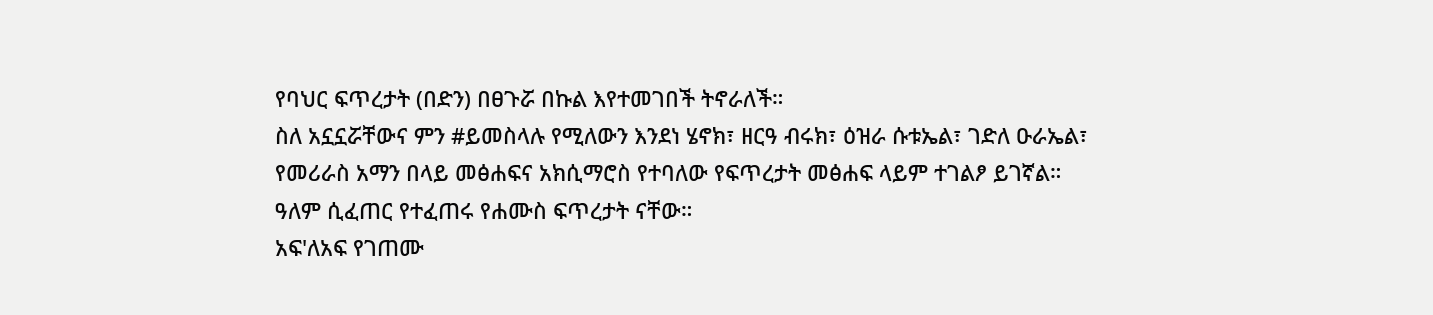የባህር ፍጥረታት (በድን) በፀጉሯ በኩል እየተመገበች ትኖራለች።
ስለ አኗኗሯቸውና ምን #ይመስላሉ የሚለውን እንደነ ሄኖክ፣ ዘርዓ ብሩክ፣ ዕዝራ ሱቱኤል፣ ገድለ ዑራኤል፣ የመሪራስ አማን በላይ መፅሐፍና አክሲማሮስ የተባለው የፍጥረታት መፅሐፍ ላይም ተገልፆ ይገኛል።
ዓለም ሲፈጠር የተፈጠሩ የሐሙስ ፍጥረታት ናቸው።
አፍ'ለአፍ የገጠሙ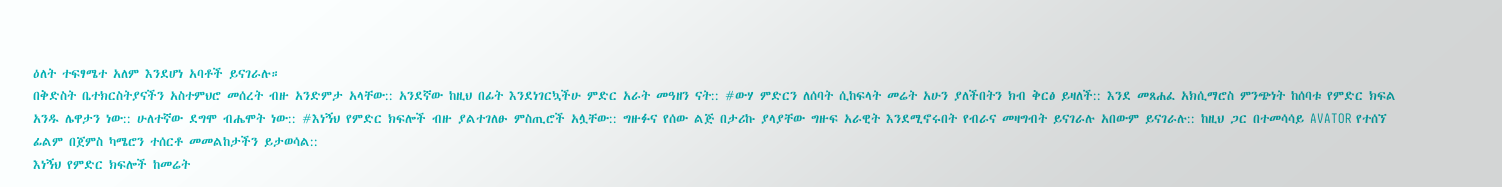ዕለት ተፍፃሜተ አለም እንደሆነ አባቶች ይናገራሉ።
በቅድስት ቤተክርስትያናችን አስተምህሮ መሰረት ብዙ አንድምታ አላቸው:: አንደኛው ከዚህ በፊት እንደነገርኳችሁ ምድር አራት መዓዘን ናት:: #ውሃ ምድርን ለሰባት ሲከፍላት መሬት አሁን ያለችበትን ክብ ቅርፅ ይዛለች:: እንደ መጸሐፈ አክሲማሮስ ምንጭነት ከሰባቱ የምድር ክፍል አንዱ ሌዋታን ነው:: ሁለተኛው ደግሞ ብሔሞት ነው:: #እነኝህ የምድር ክፍሎች ብዙ ያልተገለፁ ምስጢሮች አሏቸው:: ግዙፉና የሰው ልጅ በታሪኩ ያላያቸው ግዙፍ አራዊት እንደሚኖሩበት የብራና መዛግብት ይናገራሉ አበውም ይናገራሉ:: ከዚህ ጋር በተመሳሳይ AVATOR የተሰኘ ፊልም በጀምስ ካሜሮን ተሰርቶ መመልከታችን ይታወሳል::
እነኝህ የምድር ክፍሎች ከመሬት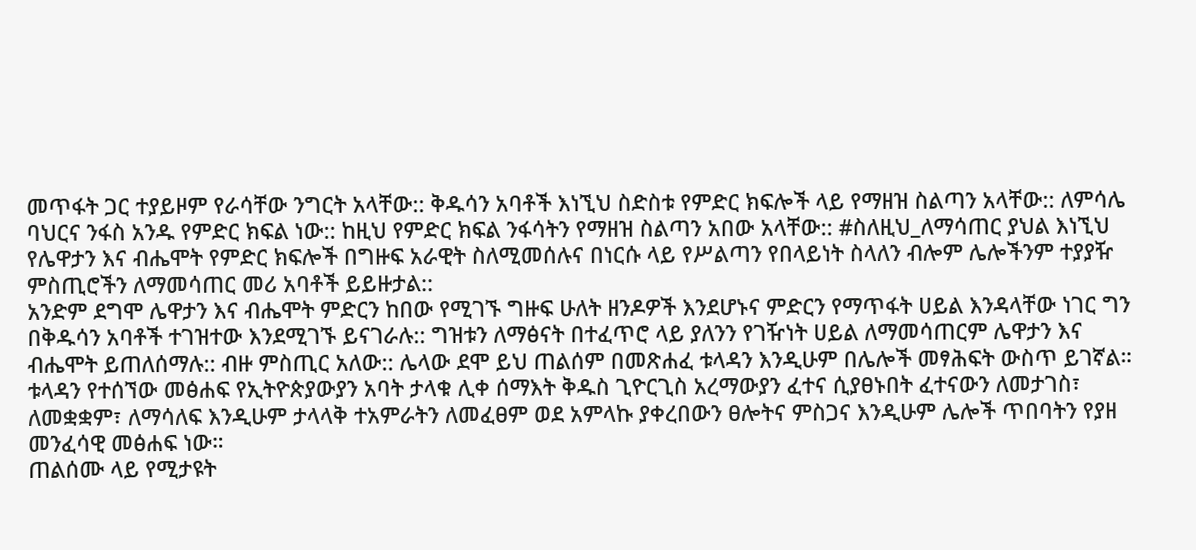መጥፋት ጋር ተያይዞም የራሳቸው ንግርት አላቸው:: ቅዱሳን አባቶች እነኚህ ስድስቱ የምድር ክፍሎች ላይ የማዘዝ ስልጣን አላቸው:: ለምሳሌ ባህርና ንፋስ አንዱ የምድር ክፍል ነው:: ከዚህ የምድር ክፍል ንፋሳትን የማዘዝ ስልጣን አበው አላቸው:: #ስለዚህ_ለማሳጠር ያህል እነኚህ የሌዋታን እና ብሔሞት የምድር ክፍሎች በግዙፍ አራዊት ስለሚመሰሉና በነርሱ ላይ የሥልጣን የበላይነት ስላለን ብሎም ሌሎችንም ተያያዥ ምስጢሮችን ለማመሳጠር መሪ አባቶች ይይዙታል::
አንድም ደግሞ ሌዋታን እና ብሔሞት ምድርን ከበው የሚገኙ ግዙፍ ሁለት ዘንዶዎች እንደሆኑና ምድርን የማጥፋት ሀይል እንዳላቸው ነገር ግን በቅዱሳን አባቶች ተገዝተው እንደሚገኙ ይናገራሉ:: ግዝቱን ለማፅናት በተፈጥሮ ላይ ያለንን የገዥነት ሀይል ለማመሳጠርም ሌዋታን እና ብሔሞት ይጠለሰማሉ:: ብዙ ምስጢር አለው:: ሌላው ደሞ ይህ ጠልሰም በመጽሐፈ ቱላዳን እንዲሁም በሌሎች መፃሕፍት ውስጥ ይገኛል። ቱላዳን የተሰኘው መፅሐፍ የኢትዮጵያውያን አባት ታላቁ ሊቀ ሰማእት ቅዱስ ጊዮርጊስ አረማውያን ፈተና ሲያፀኑበት ፈተናውን ለመታገስ፣ ለመቋቋም፣ ለማሳለፍ እንዲሁም ታላላቅ ተአምራትን ለመፈፀም ወደ አምላኩ ያቀረበውን ፀሎትና ምስጋና እንዲሁም ሌሎች ጥበባትን የያዘ መንፈሳዊ መፅሐፍ ነው።
ጠልሰሙ ላይ የሚታዩት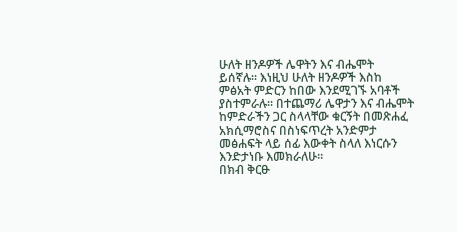ሁለት ዘንዶዎች ሌዋትን እና ብሔሞት ይሰኛሉ። እነዚህ ሁለት ዘንዶዎች እስከ ምፅአት ምድርን ከበው እንደሚገኙ አባቶች ያስተምራሉ። በተጨማሪ ሌዋታን እና ብሔሞት ከምድራችን ጋር ስላላቸው ቁርኝት በመጽሐፈ አክሲማሮስና በስነፍጥረት አንድምታ መፅሐፍት ላይ ሰፊ እውቀት ስላለ እነርሱን እንድታነቡ እመክራለሁ።
በክብ ቅርፁ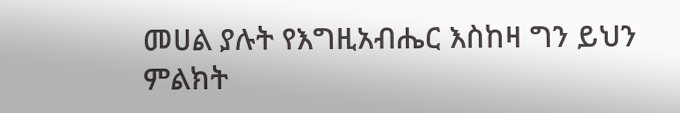መሀል ያሉት የእግዚአብሔር እስከዛ ግን ይህን ምልክት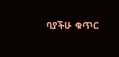ባያችሁ ቁጥር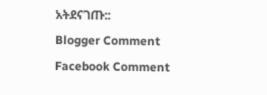አትደናገጡ::
Blogger Comment
Facebook Comment